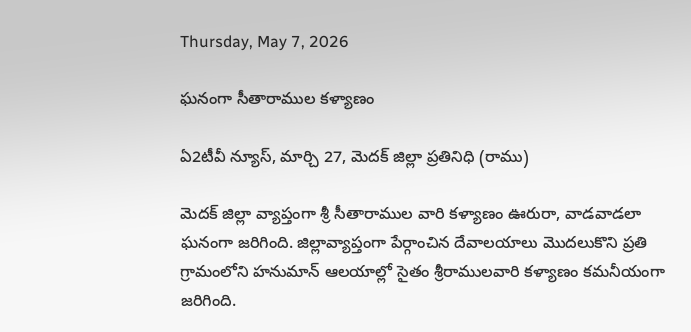Thursday, May 7, 2026

ఘనంగా సీతారాముల కళ్యాణం

ఏ2టీవీ న్యూస్, మార్చి 27, మెదక్ జిల్లా ప్రతినిధి (రాము)

మెదక్ జిల్లా వ్యాప్తంగా శ్రీ సీతారాముల వారి కళ్యాణం ఊరురా, వాడవాడలా ఘనంగా జరిగింది. జిల్లావ్యాప్తంగా పేర్గాంచిన దేవాలయాలు మొదలుకొని ప్రతి గ్రామంలోని హనుమాన్ ఆలయాల్లో సైతం శ్రీరాములవారి కళ్యాణం కమనీయంగా జరిగింది.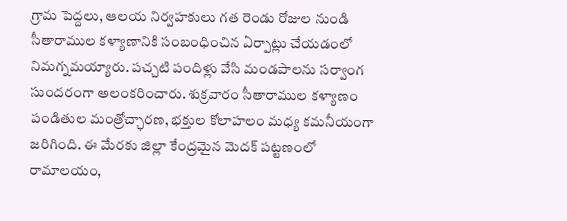గ్రామ పెద్దలు, ఆలయ నిర్వహకులు గత రెండు రోజుల నుండి సీతారాముల కళ్యాణానికి సంబంధించిన ఏర్పాట్లు చేయడంలో నిమగ్నమయ్యారు. పచ్చటి పందిళ్లు వేసి మండపాలను సర్వాంగ సుందరంగా అలంకరించారు. శుక్రవారం సీతారాముల కళ్యాణం పండితుల మంత్రోచ్ఛారణ, భక్తుల కోలాహలం మధ్య కమనీయంగా జరిగింది. ఈ మేరకు జిల్లా కేంద్రమైన మెదక్ పట్టణంలో రామాలయం,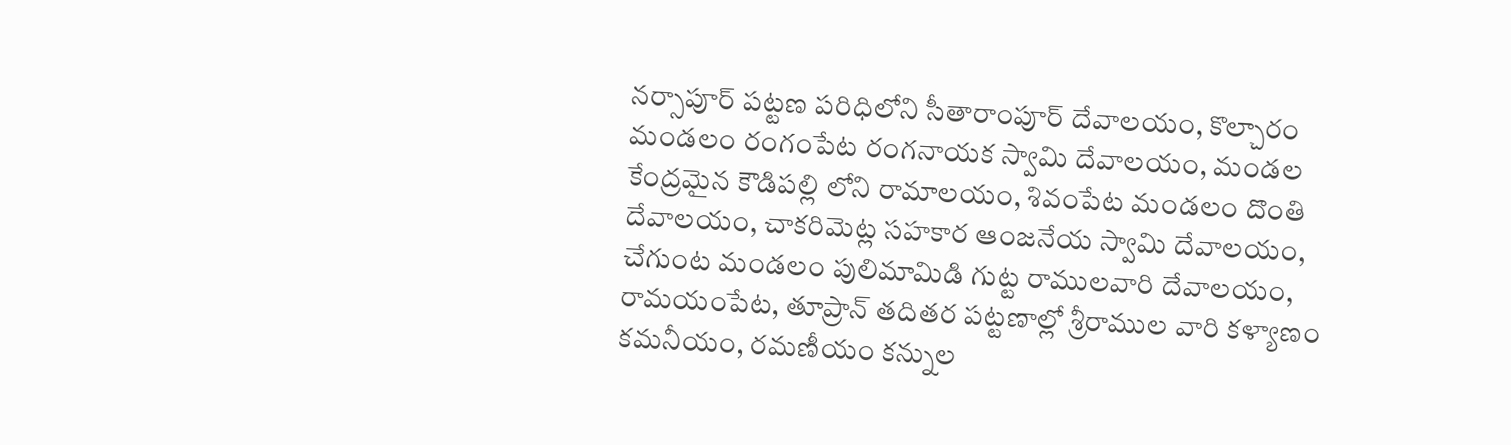నర్సాపూర్ పట్టణ పరిధిలోని సీతారాంపూర్ దేవాలయం, కొల్చారం మండలం రంగంపేట రంగనాయక స్వామి దేవాలయం, మండల కేంద్రమైన కౌడిపల్లి లోని రామాలయం, శివంపేట మండలం దొంతి దేవాలయం, చాకరిమెట్ల సహకార ఆంజనేయ స్వామి దేవాలయం, చేగుంట మండలం పులిమామిడి గుట్ట రాములవారి దేవాలయం, రామయంపేట, తూప్రాన్ తదితర పట్టణాల్లో శ్రీరాముల వారి కళ్యాణం కమనీయం, రమణీయం కన్నుల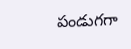పండుగగా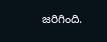జరిగింది.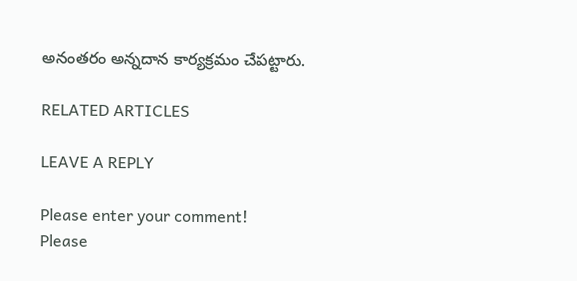అనంతరం అన్నదాన కార్యక్రమం చేపట్టారు.

RELATED ARTICLES

LEAVE A REPLY

Please enter your comment!
Please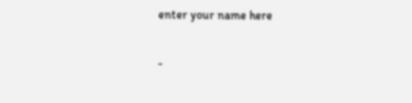enter your name here

-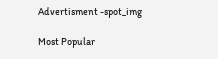Advertisment -spot_img

Most Popular